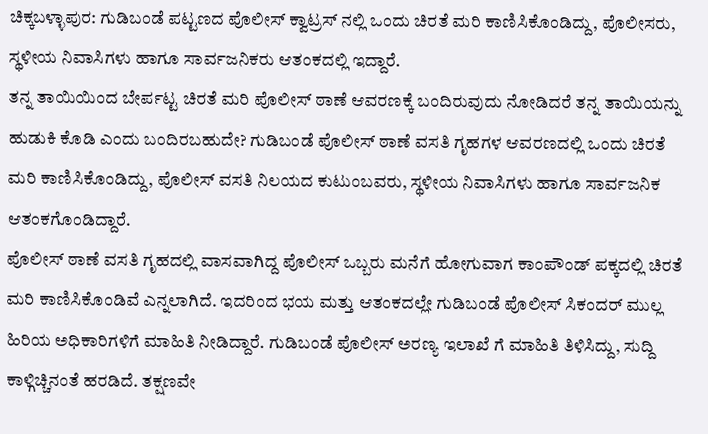ಚಿಕ್ಕಬಳ್ಳಾಪುರ: ಗುಡಿಬಂಡೆ ಪಟ್ಟಣದ ಪೊಲೀಸ್ ಕ್ವಾಟ್ರಸ್ ನಲ್ಲಿ ಒಂದು ಚಿರತೆ ಮರಿ ಕಾಣಿಸಿಕೊಂಡಿದ್ದು, ಪೊಲೀಸರು, ಸ್ಥಳೀಯ ನಿವಾಸಿಗಳು ಹಾಗೂ ಸಾರ್ವಜನಿಕರು ಆತಂಕದಲ್ಲಿ ಇದ್ದಾರೆ.
ತನ್ನ ತಾಯಿಯಿಂದ ಬೇರ್ಪಟ್ಟ ಚಿರತೆ ಮರಿ ಪೊಲೀಸ್ ಠಾಣೆ ಆವರಣಕ್ಕೆ ಬಂದಿರುವುದು ನೋಡಿದರೆ ತನ್ನ ತಾಯಿಯನ್ನು ಹುಡುಕಿ ಕೊಡಿ ಎಂದು ಬಂದಿರಬಹುದೇ? ಗುಡಿಬಂಡೆ ಪೊಲೀಸ್ ಠಾಣೆ ವಸತಿ ಗೃಹಗಳ ಆವರಣದಲ್ಲಿ ಒಂದು ಚಿರತೆ ಮರಿ ಕಾಣಿಸಿಕೊಂಡಿದ್ದು, ಪೊಲೀಸ್ ವಸತಿ ನಿಲಯದ ಕುಟುಂಬವರು, ಸ್ಥಳೀಯ ನಿವಾಸಿಗಳು ಹಾಗೂ ಸಾರ್ವಜನಿಕ ಆತಂಕಗೊಂಡಿದ್ದಾರೆ.
ಪೊಲೀಸ್ ಠಾಣೆ ವಸತಿ ಗೃಹದಲ್ಲಿ ವಾಸವಾಗಿದ್ದ ಪೊಲೀಸ್ ಒಬ್ಬರು ಮನೆಗೆ ಹೋಗುವಾಗ ಕಾಂಪೌಂಡ್ ಪಕ್ಕದಲ್ಲಿ ಚಿರತೆ ಮರಿ ಕಾಣಿಸಿಕೊಂಡಿವೆ ಎನ್ನಲಾಗಿದೆ. ಇದರಿಂದ ಭಯ ಮತ್ತು ಆತಂಕದಲ್ಲೇ ಗುಡಿಬಂಡೆ ಪೊಲೀಸ್ ಸಿಕಂದರ್ ಮುಲ್ಲ ಹಿರಿಯ ಅಧಿಕಾರಿಗಳಿಗೆ ಮಾಹಿತಿ ನೀಡಿದ್ದಾರೆ. ಗುಡಿಬಂಡೆ ಪೊಲೀಸ್ ಅರಣ್ಯ ಇಲಾಖೆ ಗೆ ಮಾಹಿತಿ ತಿಳಿಸಿದ್ದು, ಸುದ್ದಿ ಕಾಳ್ಗಿಚ್ಚಿನಂತೆ ಹರಡಿದೆ. ತಕ್ಷಣವೇ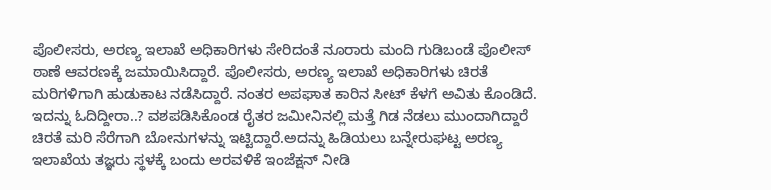ಪೊಲೀಸರು, ಅರಣ್ಯ ಇಲಾಖೆ ಅಧಿಕಾರಿಗಳು ಸೇರಿದಂತೆ ನೂರಾರು ಮಂದಿ ಗುಡಿಬಂಡೆ ಪೊಲೀಸ್ ಠಾಣೆ ಆವರಣಕ್ಕೆ ಜಮಾಯಿಸಿದ್ದಾರೆ. ಪೊಲೀಸರು, ಅರಣ್ಯ ಇಲಾಖೆ ಅಧಿಕಾರಿಗಳು ಚಿರತೆ ಮರಿಗಳಿಗಾಗಿ ಹುಡುಕಾಟ ನಡೆಸಿದ್ದಾರೆ. ನಂತರ ಅಪಘಾತ ಕಾರಿನ ಸೀಟ್ ಕೆಳಗೆ ಅವಿತು ಕೊಂಡಿದೆ.
ಇದನ್ನು ಓದಿದ್ದೀರಾ..? ವಶಪಡಿಸಿಕೊಂಡ ರೈತರ ಜಮೀನಿನಲ್ಲಿ ಮತ್ತೆ ಗಿಡ ನೆಡಲು ಮುಂದಾಗಿದ್ದಾರೆ
ಚಿರತೆ ಮರಿ ಸೆರೆಗಾಗಿ ಬೋನುಗಳನ್ನು ಇಟ್ಟಿದ್ದಾರೆ.ಅದನ್ನು ಹಿಡಿಯಲು ಬನ್ನೇರುಘಟ್ಟ ಅರಣ್ಯ ಇಲಾಖೆಯ ತಜ್ಞರು ಸ್ಥಳಕ್ಕೆ ಬಂದು ಅರವಳಿಕೆ ಇಂಜೆಕ್ಷನ್ ನೀಡಿ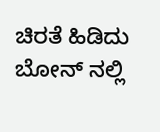ಚಿರತೆ ಹಿಡಿದು ಬೋನ್ ನಲ್ಲಿ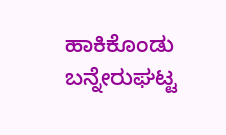ಹಾಕಿಕೊಂಡು ಬನ್ನೇರುಘಟ್ಟ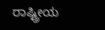ರಾಷ್ಟ್ರೀಯ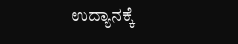ಉದ್ಯಾನಕ್ಕೆ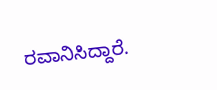ರವಾನಿಸಿದ್ದಾರೆ.